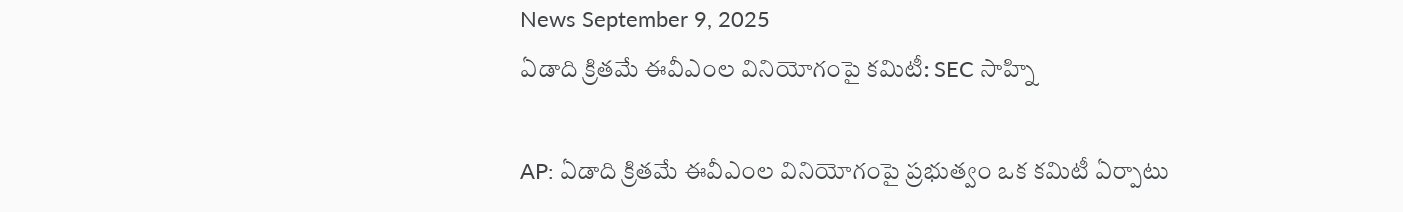News September 9, 2025
ఏడాది క్రితమే ఈవీఎంల వినియోగంపై కమిటీ: SEC సాహ్ని

AP: ఏడాది క్రితమే ఈవీఎంల వినియోగంపై ప్రభుత్వం ఒక కమిటీ ఏర్పాటు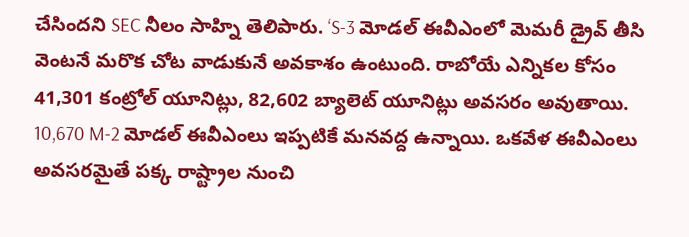చేసిందని SEC నీలం సాహ్ని తెలిపారు. ‘S-3 మోడల్ ఈవీఎంలో మెమరీ డ్రైవ్ తీసి వెంటనే మరొక చోట వాడుకునే అవకాశం ఉంటుంది. రాబోయే ఎన్నికల కోసం 41,301 కంట్రోల్ యూనిట్లు, 82,602 బ్యాలెట్ యూనిట్లు అవసరం అవుతాయి. 10,670 M-2 మోడల్ ఈవీఎంలు ఇప్పటికే మనవద్ద ఉన్నాయి. ఒకవేళ ఈవీఎంలు అవసరమైతే పక్క రాష్ట్రాల నుంచి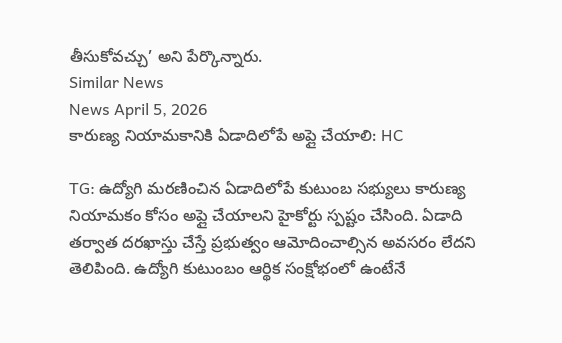తీసుకోవచ్చు’ అని పేర్కొన్నారు.
Similar News
News April 5, 2026
కారుణ్య నియామకానికి ఏడాదిలోపే అప్లై చేయాలి: HC

TG: ఉద్యోగి మరణించిన ఏడాదిలోపే కుటుంబ సభ్యులు కారుణ్య నియామకం కోసం అప్లై చేయాలని హైకోర్టు స్పష్టం చేసింది. ఏడాది తర్వాత దరఖాస్తు చేస్తే ప్రభుత్వం ఆమోదించాల్సిన అవసరం లేదని తెలిపింది. ఉద్యోగి కుటుంబం ఆర్థిక సంక్షోభంలో ఉంటేనే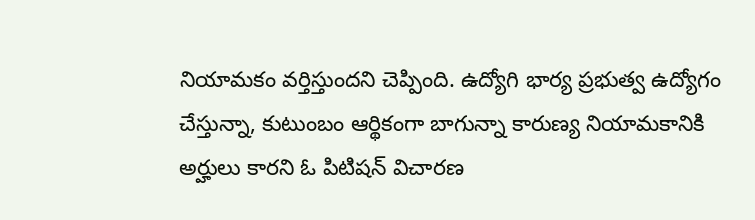నియామకం వర్తిస్తుందని చెప్పింది. ఉద్యోగి భార్య ప్రభుత్వ ఉద్యోగం చేస్తున్నా, కుటుంబం ఆర్థికంగా బాగున్నా కారుణ్య నియామకానికి అర్హులు కారని ఓ పిటిషన్ విచారణ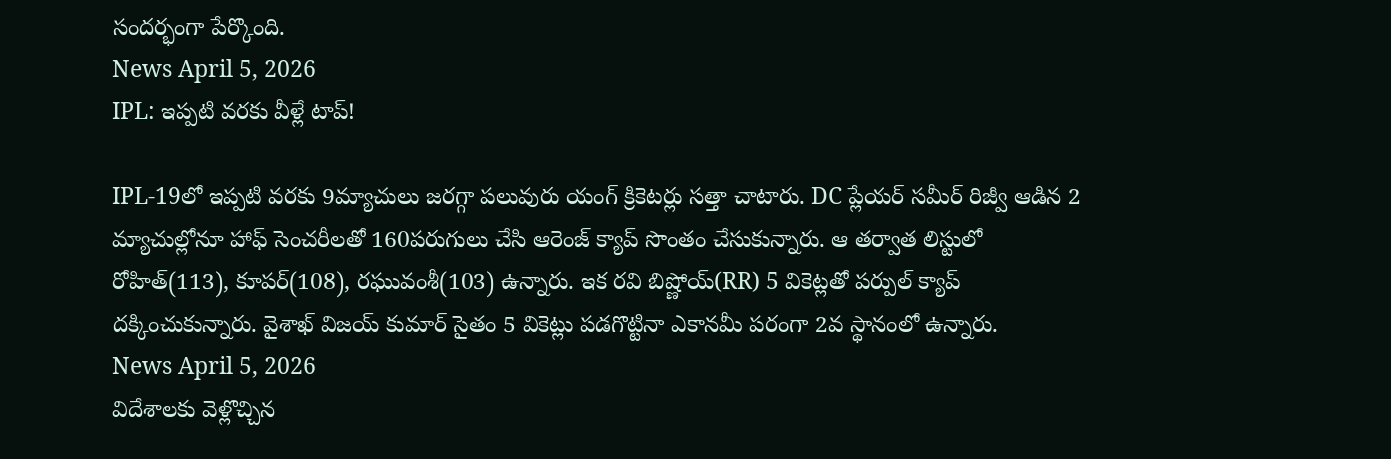సందర్భంగా పేర్కొంది.
News April 5, 2026
IPL: ఇప్పటి వరకు వీళ్లే టాప్!

IPL-19లో ఇప్పటి వరకు 9మ్యాచులు జరగ్గా పలువురు యంగ్ క్రికెటర్లు సత్తా చాటారు. DC ప్లేయర్ సమీర్ రిజ్వీ ఆడిన 2 మ్యాచుల్లోనూ హాఫ్ సెంచరీలతో 160పరుగులు చేసి ఆరెంజ్ క్యాప్ సొంతం చేసుకున్నారు. ఆ తర్వాత లిస్టులో రోహిత్(113), కూపర్(108), రఘువంశీ(103) ఉన్నారు. ఇక రవి బిష్ణోయ్(RR) 5 వికెట్లతో పర్పుల్ క్యాప్ దక్కించుకున్నారు. వైశాఖ్ విజయ్ కుమార్ సైతం 5 వికెట్లు పడగొట్టినా ఎకానమీ పరంగా 2వ స్థానంలో ఉన్నారు.
News April 5, 2026
విదేశాలకు వెళ్లొచ్చిన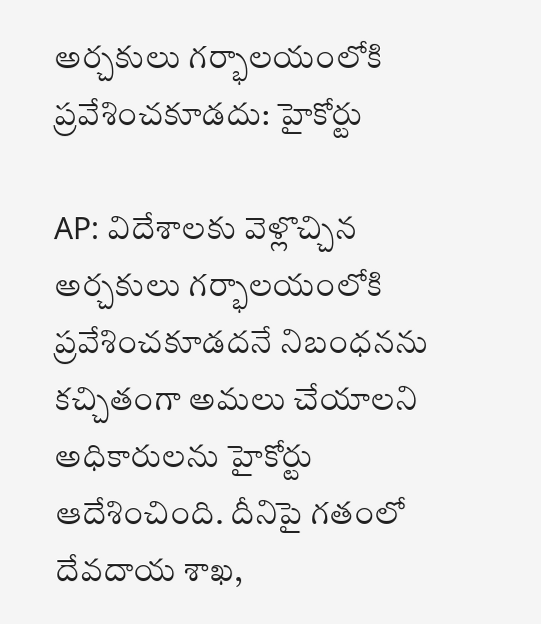అర్చకులు గర్భాలయంలోకి ప్రవేశించకూడదు: హైకోర్టు

AP: విదేశాలకు వెళ్లొచ్చిన అర్చకులు గర్భాలయంలోకి ప్రవేశించకూడదనే నిబంధనను కచ్చితంగా అమలు చేయాలని అధికారులను హైకోర్టు ఆదేశించింది. దీనిపై గతంలో దేవదాయ శాఖ,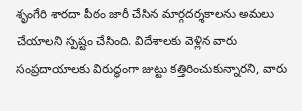శృంగేరి శారదా పీఠం జారీ చేసిన మార్గదర్శకాలను అమలు చేయాలని స్పష్టం చేసింది. విదేశాలకు వెళ్లిన వారు సంప్రదాయాలకు విరుద్ధంగా జుట్టు కత్తిరించుకున్నారని, వారు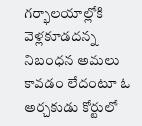గర్భాలయాల్లోకి వెళ్లకూడదన్న నిబంధన అమలు కావడం లేదంటూ ఓ అర్చకుడు కోర్టులో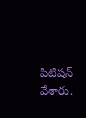పిటిషన్ వేశారు.